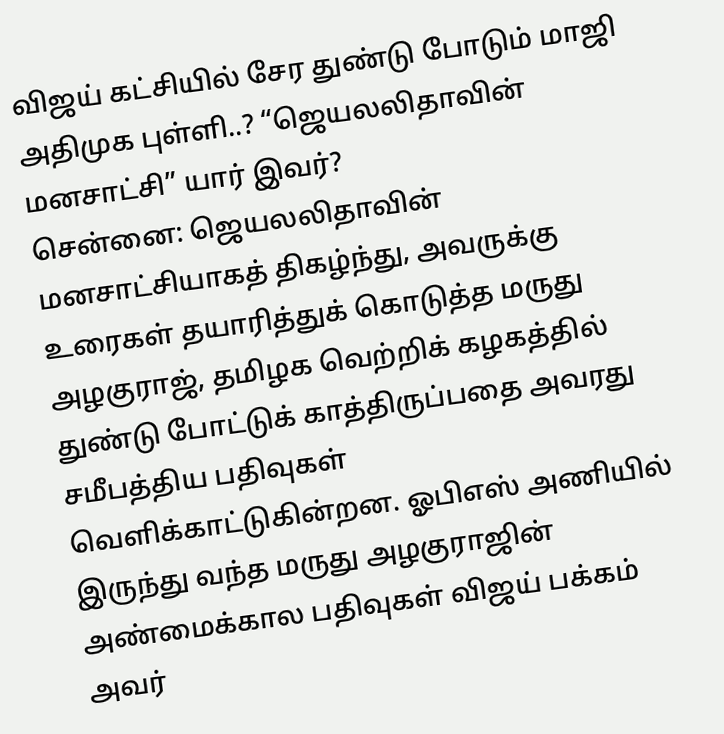விஜய் கட்சியில் சேர துண்டு போடும் மாஜி அதிமுக புள்ளி..? “ஜெயலலிதாவின் மனசாட்சி” யார் இவர்?
சென்னை: ஜெயலலிதாவின் மனசாட்சியாகத் திகழ்ந்து, அவருக்கு உரைகள் தயாரித்துக் கொடுத்த மருது அழகுராஜ், தமிழக வெற்றிக் கழகத்தில் துண்டு போட்டுக் காத்திருப்பதை அவரது சமீபத்திய பதிவுகள் வெளிக்காட்டுகின்றன. ஓபிஎஸ் அணியில் இருந்து வந்த மருது அழகுராஜின் அண்மைக்கால பதிவுகள் விஜய் பக்கம் அவர்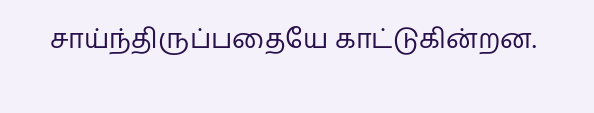சாய்ந்திருப்பதையே காட்டுகின்றன.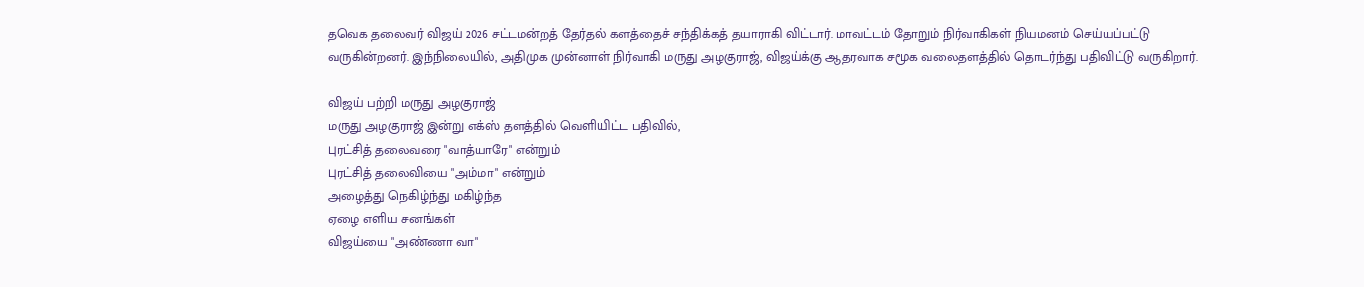தவெக தலைவர் விஜய் 2026 சட்டமன்றத் தேர்தல் களத்தைச் சந்திக்கத் தயாராகி விட்டார். மாவட்டம் தோறும் நிர்வாகிகள் நியமனம் செய்யப்பட்டு வருகின்றனர். இந்நிலையில், அதிமுக முன்னாள் நிர்வாகி மருது அழகுராஜ், விஜய்க்கு ஆதரவாக சமூக வலைதளத்தில் தொடர்ந்து பதிவிட்டு வருகிறார்.

விஜய் பற்றி மருது அழகுராஜ்
மருது அழகுராஜ் இன்று எக்ஸ் தளத்தில் வெளியிட்ட பதிவில்,
புரட்சித் தலைவரை "வாத்யாரே" என்றும்
புரட்சித் தலைவியை "அம்மா" என்றும்
அழைத்து நெகிழ்ந்து மகிழ்ந்த
ஏழை எளிய சனங்கள்
விஜய்யை "அண்ணா வா"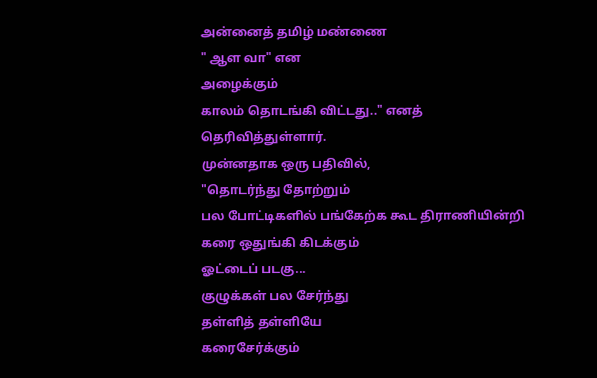அன்னைத் தமிழ் மண்ணை
" ஆள வா" என
அழைக்கும்
காலம் தொடங்கி விட்டது.." எனத் தெரிவித்துள்ளார்.
முன்னதாக ஒரு பதிவில்,
"தொடர்ந்து தோற்றும்
பல போட்டிகளில் பங்கேற்க கூட திராணியின்றி
கரை ஒதுங்கி கிடக்கும்
ஓட்டைப் படகு...
குழுக்கள் பல சேர்ந்து
தள்ளித் தள்ளியே
கரைசேர்க்கும்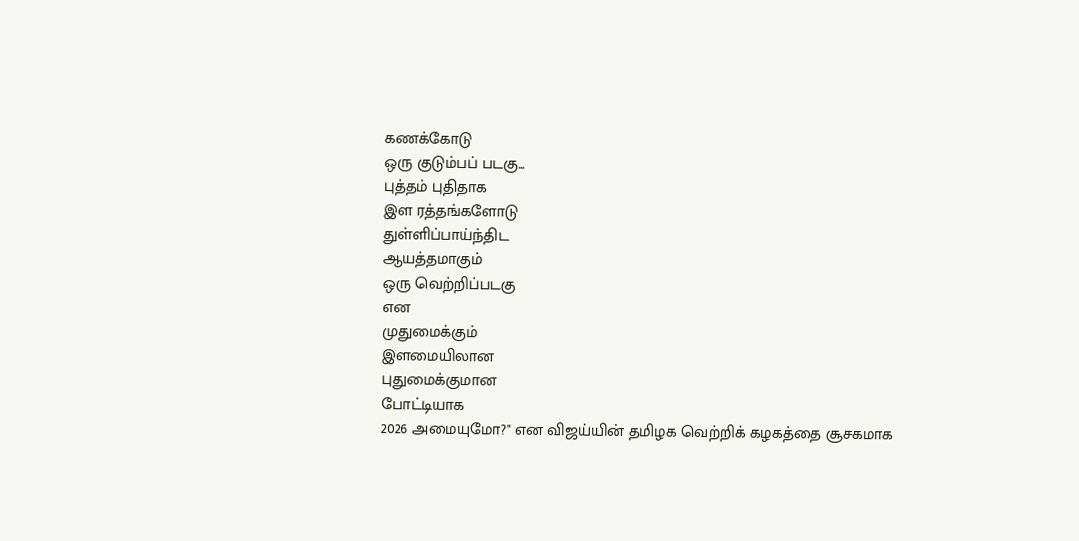கணக்கோடு
ஒரு குடும்பப் படகு...
புத்தம் புதிதாக
இள ரத்தங்களோடு
துள்ளிப்பாய்ந்திட
ஆயத்தமாகும்
ஒரு வெற்றிப்படகு
என
முதுமைக்கும்
இளமையிலான
புதுமைக்குமான
போட்டியாக
2026 அமையுமோ?" என விஜய்யின் தமிழக வெற்றிக் கழகத்தை சூசகமாக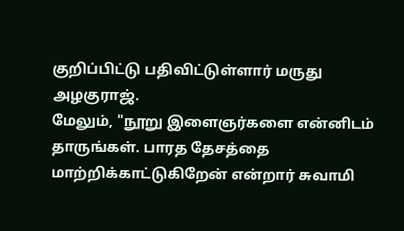குறிப்பிட்டு பதிவிட்டுள்ளார் மருது அழகுராஜ்.
மேலும், "நூறு இளைஞர்களை என்னிடம் தாருங்கள். பாரத தேசத்தை மாற்றிக்காட்டுகிறேன் என்றார் சுவாமி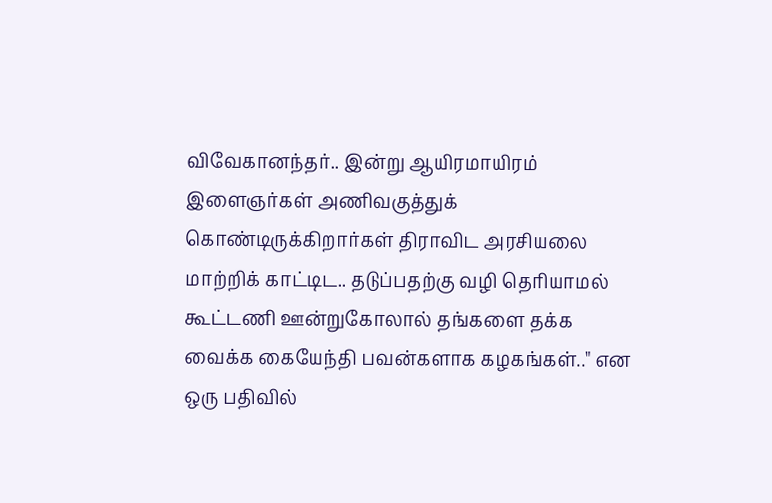விவேகானந்தர்.. இன்று ஆயிரமாயிரம் இளைஞர்கள் அணிவகுத்துக் கொண்டிருக்கிறார்கள் திராவிட அரசியலை மாற்றிக் காட்டிட.. தடுப்பதற்கு வழி தெரியாமல் கூட்டணி ஊன்றுகோலால் தங்களை தக்க வைக்க கையேந்தி பவன்களாக கழகங்கள்.." என ஒரு பதிவில்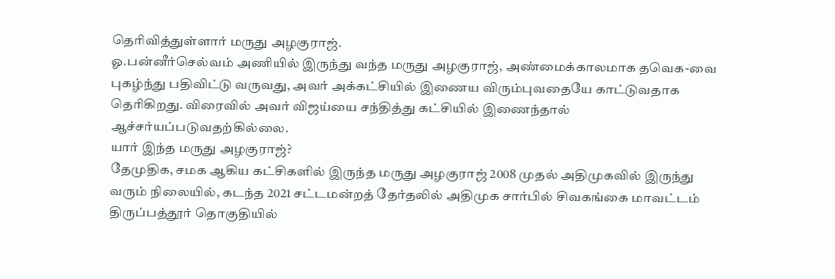தெரிவித்துள்ளார் மருது அழகுராஜ்.
ஓ.பன்னீர்செல்வம் அணியில் இருந்து வந்த மருது அழகுராஜ், அண்மைக்காலமாக தவெக-வை புகழ்ந்து பதிவிட்டு வருவது, அவர் அக்கட்சியில் இணைய விரும்புவதையே காட்டுவதாக தெரிகிறது. விரைவில் அவர் விஜய்யை சந்தித்து கட்சியில் இணைந்தால் ஆச்சர்யப்படுவதற்கில்லை.
யார் இந்த மருது அழகுராஜ்?
தேமுதிக, சமக ஆகிய கட்சிகளில் இருந்த மருது அழகுராஜ் 2008 முதல் அதிமுகவில் இருந்து வரும் நிலையில், கடந்த 2021 சட்டமன்றத் தேர்தலில் அதிமுக சார்பில் சிவகங்கை மாவட்டம் திருப்பத்தூர் தொகுதியில்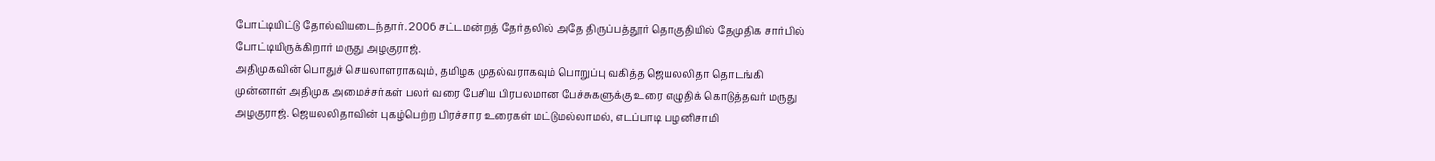போட்டியிட்டு தோல்வியடைந்தார். 2006 சட்டமன்றத் தேர்தலில் அதே திருப்பத்தூர் தொகுதியில் தேமுதிக சார்பில் போட்டியிருக்கிறார் மருது அழகுராஜ்.
அதிமுகவின் பொதுச் செயலாளராகவும், தமிழக முதல்வராகவும் பொறுப்பு வகித்த ஜெயலலிதா தொடங்கி முன்னாள் அதிமுக அமைச்சர்கள் பலர் வரை பேசிய பிரபலமான பேச்சுகளுக்கு உரை எழுதிக் கொடுத்தவர் மருது அழகுராஜ். ஜெயலலிதாவின் புகழ்பெற்ற பிரச்சார உரைகள் மட்டுமல்லாமல், எடப்பாடி பழனிசாமி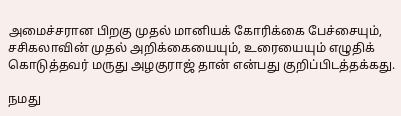அமைச்சரான பிறகு முதல் மானியக் கோரிக்கை பேச்சையும், சசிகலாவின் முதல் அறிக்கையையும், உரையையும் எழுதிக் கொடுத்தவர் மருது அழகுராஜ் தான் என்பது குறிப்பிடத்தக்கது.

நமது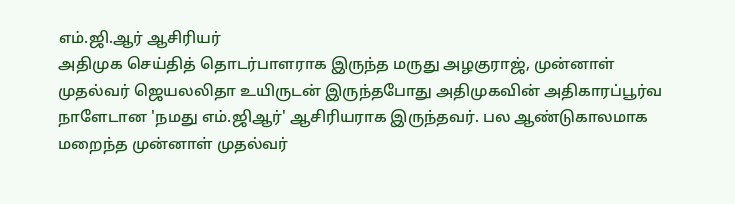எம்.ஜி.ஆர் ஆசிரியர்
அதிமுக செய்தித் தொடர்பாளராக இருந்த மருது அழகுராஜ், முன்னாள் முதல்வர் ஜெயலலிதா உயிருடன் இருந்தபோது அதிமுகவின் அதிகாரப்பூர்வ நாளேடான 'நமது எம்.ஜிஆர்' ஆசிரியராக இருந்தவர். பல ஆண்டுகாலமாக மறைந்த முன்னாள் முதல்வர்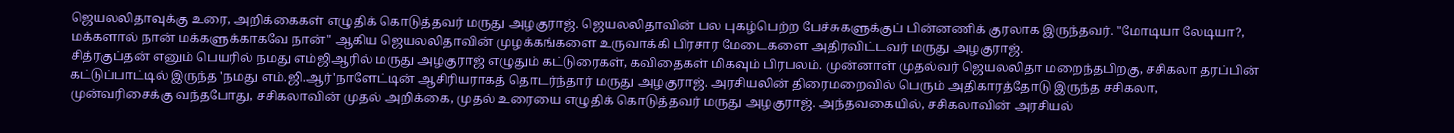ஜெயலலிதாவுக்கு உரை, அறிக்கைகள் எழுதிக் கொடுத்தவர் மருது அழகுராஜ். ஜெயலலிதாவின் பல புகழ்பெற்ற பேச்சுகளுக்குப் பின்னணிக் குரலாக இருந்தவர். "மோடியா லேடியா?, மக்களால் நான் மக்களுக்காகவே நான்" ஆகிய ஜெயலலிதாவின் முழக்கங்களை உருவாக்கி பிரசார மேடைகளை அதிரவிட்டவர் மருது அழகுராஜ்.
சித்ரகுப்தன் எனும் பெயரில் நமது எம்ஜிஆரில் மருது அழகுராஜ் எழுதும் கட்டுரைகள், கவிதைகள் மிகவும் பிரபலம். முன்னாள் முதல்வர் ஜெயலலிதா மறைந்தபிறகு, சசிகலா தரப்பின் கட்டுப்பாட்டில் இருந்த 'நமது எம்.ஜி.ஆர்'நாளேட்டின் ஆசிரியராகத் தொடர்ந்தார் மருது அழகுராஜ். அரசியலின் திரைமறைவில் பெரும் அதிகாரத்தோடு இருந்த சசிகலா, முன்வரிசைக்கு வந்தபோது, சசிகலாவின் முதல் அறிக்கை, முதல் உரையை எழுதிக் கொடுத்தவர் மருது அழகுராஜ். அந்தவகையில், சசிகலாவின் அரசியல்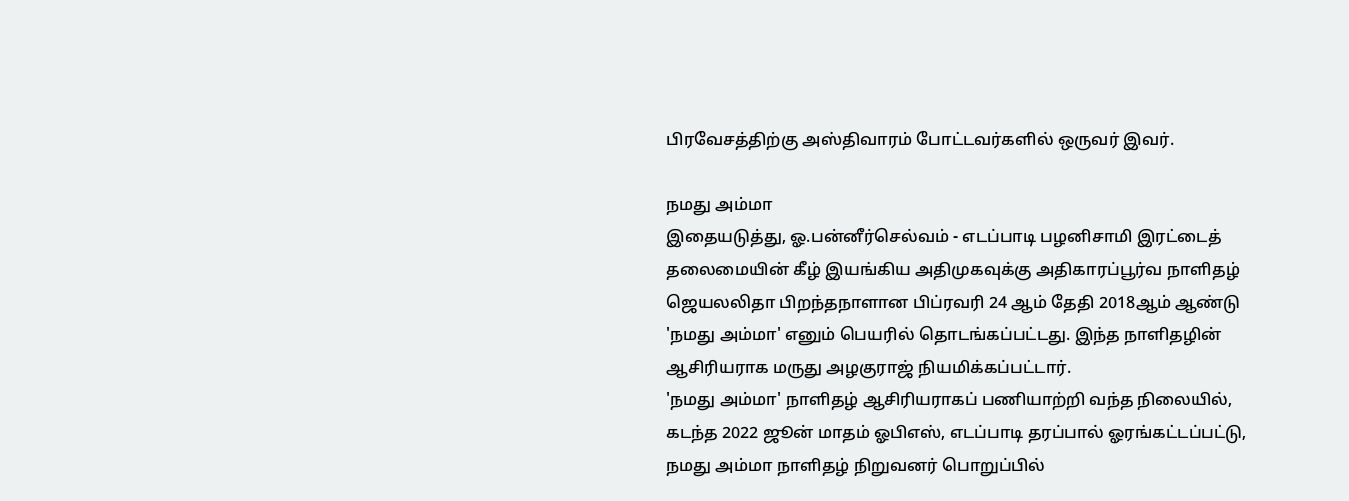பிரவேசத்திற்கு அஸ்திவாரம் போட்டவர்களில் ஒருவர் இவர்.

நமது அம்மா
இதையடுத்து, ஓ.பன்னீர்செல்வம் - எடப்பாடி பழனிசாமி இரட்டைத் தலைமையின் கீழ் இயங்கிய அதிமுகவுக்கு அதிகாரப்பூர்வ நாளிதழ் ஜெயலலிதா பிறந்தநாளான பிப்ரவரி 24 ஆம் தேதி 2018ஆம் ஆண்டு 'நமது அம்மா' எனும் பெயரில் தொடங்கப்பட்டது. இந்த நாளிதழின் ஆசிரியராக மருது அழகுராஜ் நியமிக்கப்பட்டார்.
'நமது அம்மா' நாளிதழ் ஆசிரியராகப் பணியாற்றி வந்த நிலையில், கடந்த 2022 ஜூன் மாதம் ஓபிஎஸ், எடப்பாடி தரப்பால் ஓரங்கட்டப்பட்டு, நமது அம்மா நாளிதழ் நிறுவனர் பொறுப்பில்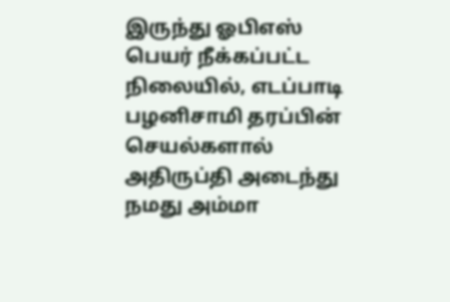இருந்து ஓபிஎஸ் பெயர் நீக்கப்பட்ட நிலையில், எடப்பாடி பழனிசாமி தரப்பின் செயல்களால் அதிருப்தி அடைந்து நமது அம்மா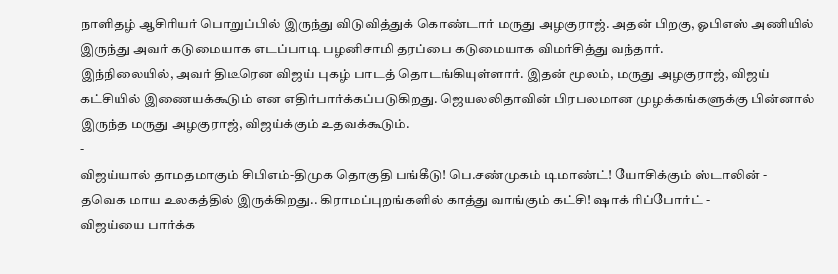நாளிதழ் ஆசிரியர் பொறுப்பில் இருந்து விடுவித்துக் கொண்டார் மருது அழகுராஜ். அதன் பிறகு, ஓபிஎஸ் அணியில் இருந்து அவர் கடுமையாக எடப்பாடி பழனிசாமி தரப்பை கடுமையாக விமர்சித்து வந்தார்.
இந்நிலையில், அவர் திடீரென விஜய் புகழ் பாடத் தொடங்கியுள்ளார். இதன் மூலம், மருது அழகுராஜ், விஜய் கட்சியில் இணையக்கூடும் என எதிர்பார்க்கப்படுகிறது. ஜெயலலிதாவின் பிரபலமான முழக்கங்களுக்கு பின்னால் இருந்த மருது அழகுராஜ், விஜய்க்கும் உதவக்கூடும்.
-
விஜய்யால் தாமதமாகும் சிபிஎம்-திமுக தொகுதி பங்கீடு! பெ.சண்முகம் டிமாண்ட்! யோசிக்கும் ஸ்டாலின் -
தவெக மாய உலகத்தில் இருக்கிறது.. கிராமப்புறங்களில் காத்து வாங்கும் கட்சி! ஷாக் ரிப்போர்ட் -
விஜய்யை பார்க்க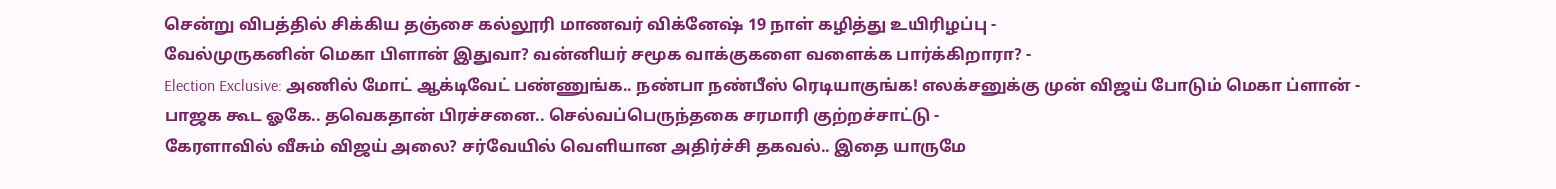சென்று விபத்தில் சிக்கிய தஞ்சை கல்லூரி மாணவர் விக்னேஷ் 19 நாள் கழித்து உயிரிழப்பு -
வேல்முருகனின் மெகா பிளான் இதுவா? வன்னியர் சமூக வாக்குகளை வளைக்க பார்க்கிறாரா? -
Election Exclusive: அணில் மோட் ஆக்டிவேட் பண்ணுங்க.. நண்பா நண்பீஸ் ரெடியாகுங்க! எலக்சனுக்கு முன் விஜய் போடும் மெகா ப்ளான் -
பாஜக கூட ஓகே.. தவெகதான் பிரச்சனை.. செல்வப்பெருந்தகை சரமாரி குற்றச்சாட்டு -
கேரளாவில் வீசும் விஜய் அலை? சர்வேயில் வெளியான அதிர்ச்சி தகவல்.. இதை யாருமே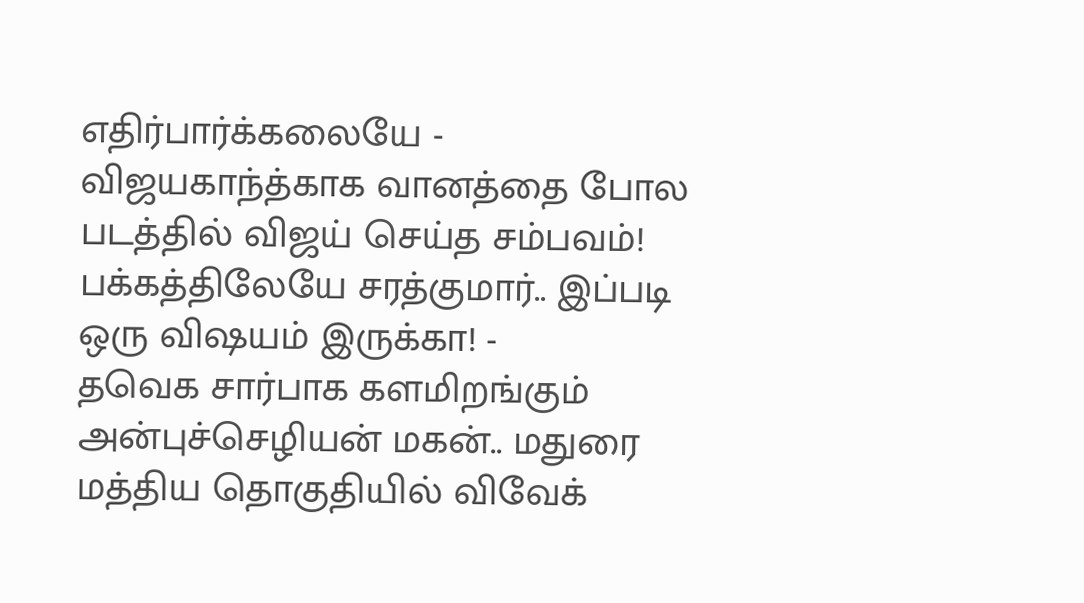எதிர்பார்க்கலையே -
விஜயகாந்த்காக வானத்தை போல படத்தில் விஜய் செய்த சம்பவம்! பக்கத்திலேயே சரத்குமார்.. இப்படி ஒரு விஷயம் இருக்கா! -
தவெக சார்பாக களமிறங்கும் அன்புச்செழியன் மகன்.. மதுரை மத்திய தொகுதியில் விவேக்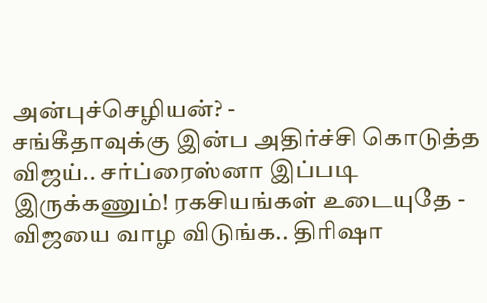அன்புச்செழியன்? -
சங்கீதாவுக்கு இன்ப அதிர்ச்சி கொடுத்த விஜய்.. சர்ப்ரைஸ்னா இப்படி இருக்கணும்! ரகசியங்கள் உடையுதே -
விஜயை வாழ விடுங்க.. திரிஷா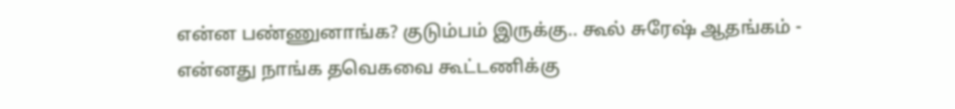என்ன பண்ணுனாங்க? குடும்பம் இருக்கு.. கூல் சுரேஷ் ஆதங்கம் -
என்னது நாங்க தவெகவை கூட்டணிக்கு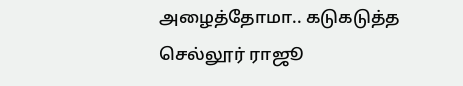அழைத்தோமா.. கடுகடுத்த செல்லூர் ராஜூ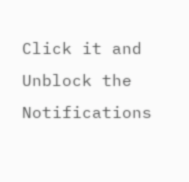Click it and Unblock the Notifications